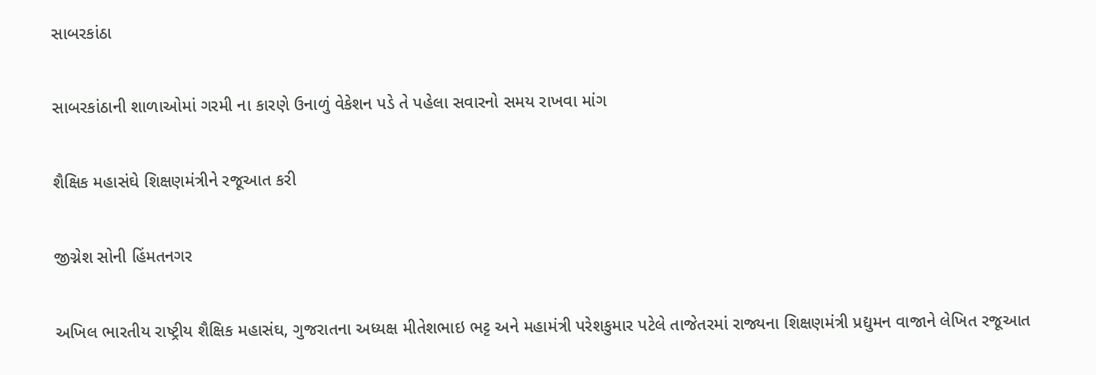સાબરકાંઠા

સાબરકાંઠાની શાળાઓમાં ગરમી ના કારણે ઉનાળું વેકેશન પડે તે પહેલા સવારનો સમય રાખવા માંગ

શૈક્ષિક મહાસંઘે શિક્ષણમંત્રીને રજૂઆત કરી

જીગ્નેશ સોની હિંમતનગર

અખિલ ભારતીય રાષ્ટ્રીય શૈક્ષિક મહાસંઘ, ગુજરાતના અધ્યક્ષ મીતેશભાઇ ભટ્ટ અને મહામંત્રી પરેશકુમાર પટેલે તાજેતરમાં રાજ્યના શિક્ષણમંત્રી પ્રદ્યુમન વાજાને લેખિત રજૂઆત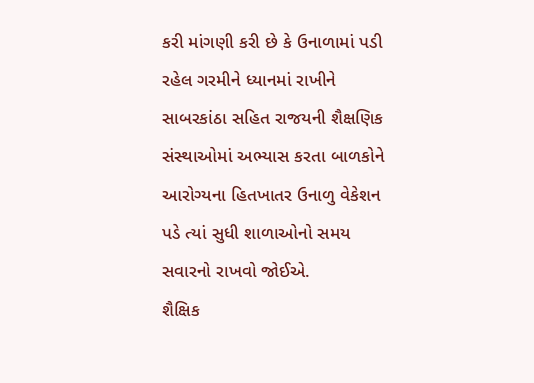કરી માંગણી કરી છે કે ઉનાળામાં પડી રહેલ ગરમીને ધ્યાનમાં રાખીને સાબરકાંઠા સહિત રાજયની શૈક્ષણિક સંસ્થાઓમાં અભ્યાસ કરતા બાળકોને આરોગ્યના હિતખાતર ઉનાળુ વેકેશન પડે ત્યાં સુધી શાળાઓનો સમય સવારનો રાખવો જોઈએ.
શૈક્ષિક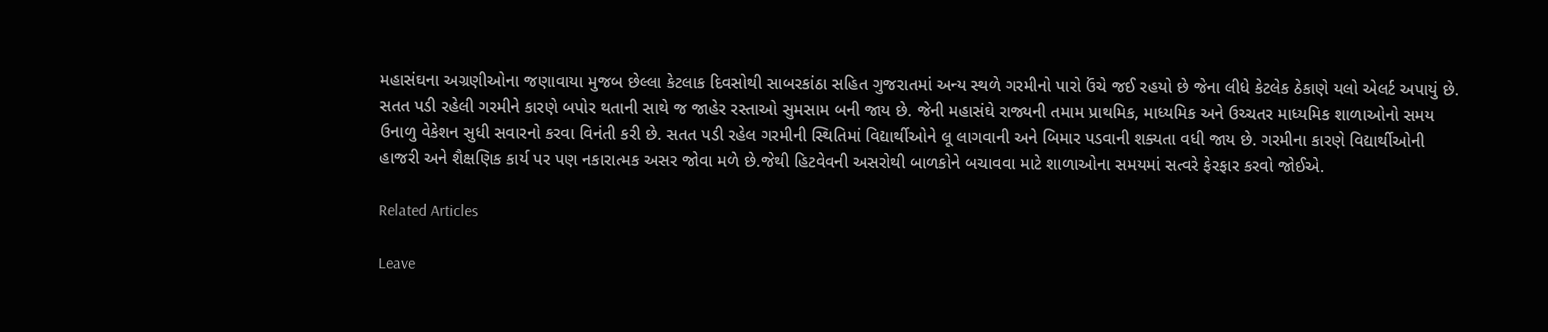મહાસંઘના અગ્રણીઓના જણાવાયા મુજબ છેલ્લા કેટલાક દિવસોથી સાબરકાંઠા સહિત ગુજરાતમાં અન્ય સ્થળે ગરમીનો પારો ઉંચે જઈ રહયો છે જેના લીધે કેટલેક ઠેકાણે યલો એલર્ટ અપાયું છે. સતત પડી રહેલી ગરમીને કારણે બપોર થતાની સાથે જ જાહેર રસ્તાઓ સુમસામ બની જાય છે. જેની મહાસંઘે રાજ્યની તમામ પ્રાથમિક, માધ્યમિક અને ઉચ્ચતર માધ્યમિક શાળાઓનો સમય ઉનાળુ વેકેશન સુધી સવારનો કરવા વિનંતી કરી છે. સતત પડી રહેલ ગરમીની સ્થિતિમાં વિદ્યાર્થીઓને લૂ લાગવાની અને બિમાર પડવાની શક્યતા વધી જાય છે. ગરમીના કારણે વિદ્યાર્થીઓની હાજરી અને શૈક્ષણિક કાર્ય પર પણ નકારાત્મક અસર જોવા મળે છે.જેથી હિટવેવની અસરોથી બાળકોને બચાવવા માટે શાળાઓના સમયમાં સત્વરે ફેરફાર કરવો જોઈએ.

Related Articles

Leave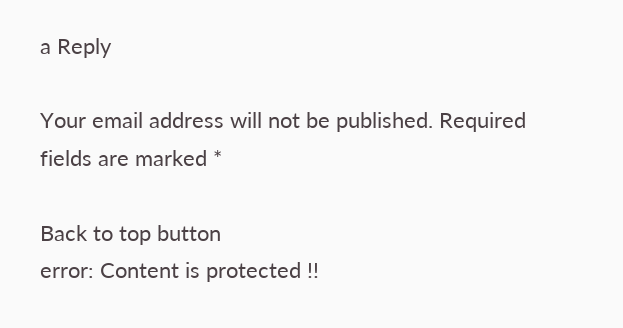a Reply

Your email address will not be published. Required fields are marked *

Back to top button
error: Content is protected !!